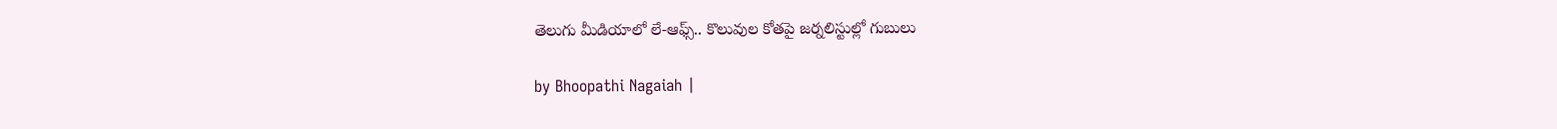తెలుగు మీడియాలో లే-ఆఫ్స్.. కొలువుల కోతపై జర్నలిస్టుల్లో గుబులు

by Bhoopathi Nagaiah |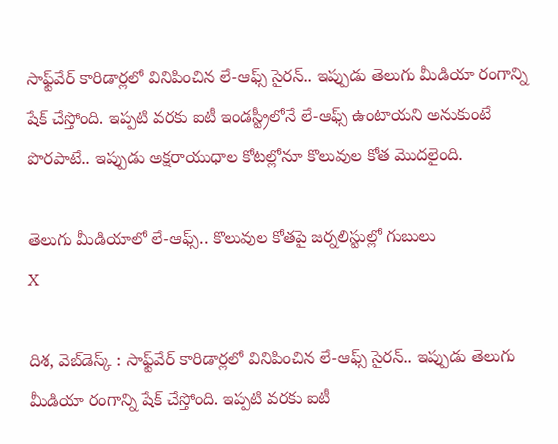సాఫ్ట్‌వేర్ కారిడార్లలో వినిపించిన లే-ఆఫ్స్ సైరన్.. ఇప్పుడు తెలుగు మీడియా రంగాన్ని షేక్ చేస్తోంది. ఇప్పటి వరకు ఐటీ ఇండస్ట్రీలోనే లే-ఆఫ్స్ ఉంటాయని అనుకుంటే పొరపాటే.. ఇప్పుడు అక్షరాయుధాల కోటల్లోనూ కొలువుల కోత మొదలైంది.

తెలుగు మీడియాలో లే-ఆఫ్స్.. కొలువుల కోతపై జర్నలిస్టుల్లో గుబులు
X

దిశ, వెబ్‌డెస్క్ : సాఫ్ట్‌వేర్ కారిడార్లలో వినిపించిన లే-ఆఫ్స్ సైరన్.. ఇప్పుడు తెలుగు మీడియా రంగాన్ని షేక్ చేస్తోంది. ఇప్పటి వరకు ఐటీ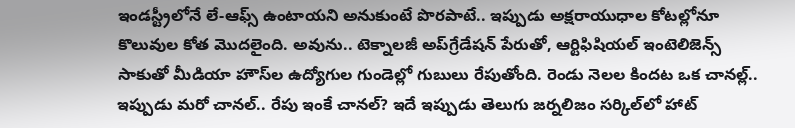ఇండస్ట్రీలోనే లే-ఆఫ్స్ ఉంటాయని అనుకుంటే పొరపాటే.. ఇప్పుడు అక్షరాయుధాల కోటల్లోనూ కొలువుల కోత మొదలైంది. అవును.. టెక్నాలజీ అప్‌గ్రేడేషన్ పేరుతో, ఆర్టిఫిషియల్ ఇంటెలిజెన్స్ సాకుతో మీడియా హౌస్‌ల ఉద్యోగుల గుండెల్లో గుబులు రేపుతోంది. రెండు నెలల కిందట ఒక చానల్ల్.. ఇప్పుడు మరో చానల్.. రేపు ఇంకే చానల్? ఇదే ఇప్పుడు తెలుగు జర్నలిజం సర్కిల్‌లో హాట్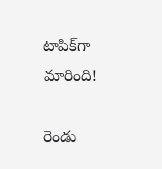టాపిక్‌గా మారింది!

రెండు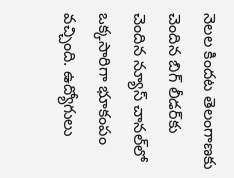నెలల కిందట తెలంగాణకు చెందిన బిగ్ లీడర్‌కు చెందిన న్యూస్ చానల్‌లో ఒక్కసారిగా భూకంపం వచ్చింది. ఉద్యోగులు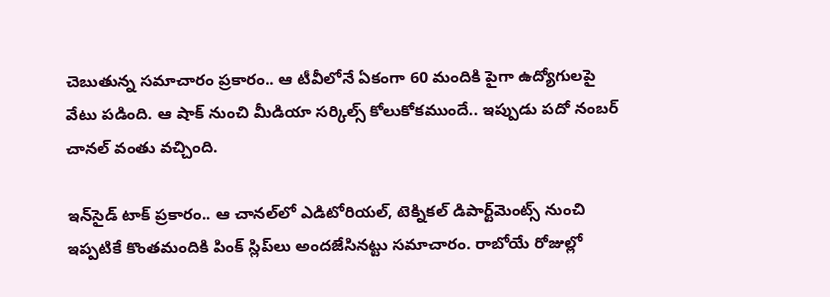చెబుతున్న సమాచారం ప్రకారం.. ఆ టీవీలోనే ఏకంగా 60 మందికి పైగా ఉద్యోగులపై వేటు పడింది. ఆ షాక్ నుంచి మీడియా సర్కిల్స్ కోలుకోకముందే.. ఇప్పుడు పదో నంబర్ చానల్ వంతు వచ్చింది.

ఇన్‌సైడ్ టాక్ ప్రకారం.. ఆ చానల్‌లో ఎడిటోరియల్, టెక్నికల్ డిపార్ట్‌మెంట్స్ నుంచి ఇప్పటికే కొంతమందికి పింక్ స్లిప్‌లు అందజేసినట్టు సమాచారం. రాబోయే రోజుల్లో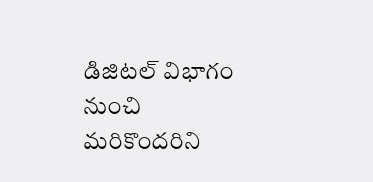డిజిటల్ విభాగం నుంచి మరికొందరిని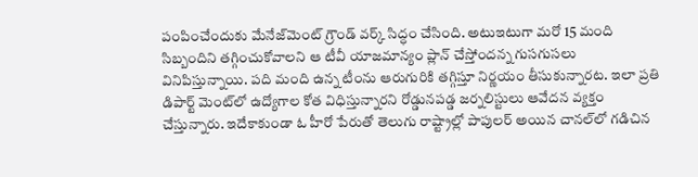పంపించేందుకు మేనేజ్‌మెంట్ గ్రౌండ్ వర్క్ సిద్ధం చేసింది. అటుఇటుగా మరో 15 మంది సిబ్బందిని తగ్గించుకోవాలని ఆ టీవీ యాజమాన్యం ప్లాన్ చేస్తోందన్న గుసగుసలు వినిపిస్తున్నాయి. పది మంది ఉన్న టీంను ఆరుగురికి తగ్గిస్తూ నిర్ణయం తీసుకున్నారట. ఇలా ప్రతి డిపార్ట్ మెంట్‌లో ఉద్యోగాల కోత విధిస్తున్నారని రోడ్డునపడ్డ జర్నలిస్టులు ఆవేదన వ్యక్తం చేస్తున్నారు. ఇదేకాకుండా ఓ హీరో పేరుతో తెలుగు రాష్ట్రాల్లో పాపులర్ అయిన చానల్‌లో గడిచిన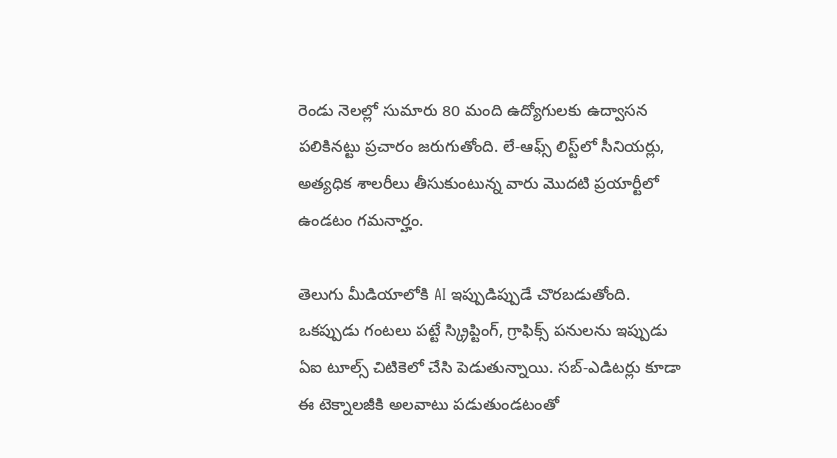రెండు నెలల్లో సుమారు 80 మంది ఉద్యోగులకు ఉద్వాసన పలికినట్టు ప్రచారం జరుగుతోంది. లే-ఆఫ్స్ లిస్ట్‌లో సీనియర్లు, అత్యధిక శాలరీలు తీసుకుంటున్న వారు మొదటి ప్రయార్టీలో ఉండటం గమనార్హం.

తెలుగు మీడియాలోకి AI ఇప్పుడిప్పుడే చొరబడుతోంది. ఒకప్పుడు గంటలు పట్టే స్క్రిప్టింగ్, గ్రాఫిక్స్ పనులను ఇప్పుడు ఏఐ టూల్స్ చిటికెలో చేసి పెడుతున్నాయి. సబ్-ఎడిటర్లు కూడా ఈ టెక్నాలజీకి అలవాటు పడుతుండటంతో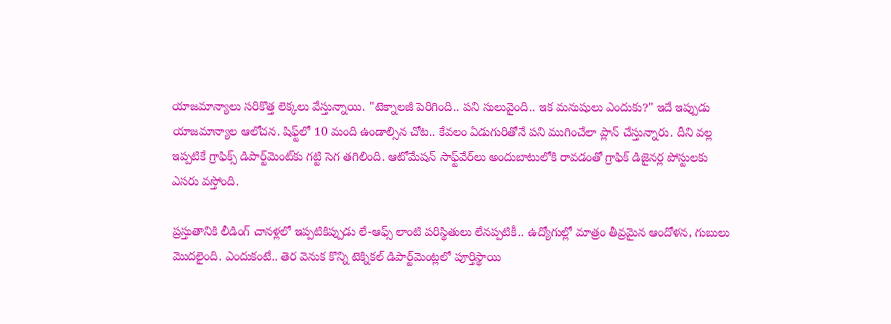యాజమాన్యాలు సరికొత్త లెక్కలు వేస్తున్నాయి. "టెక్నాలజీ పెరిగింది.. పని సులువైంది.. ఇక మనుషులు ఎందుకు?" ఇదే ఇప్పుడు యాజమాన్యాల ఆలోచన. షిఫ్ట్‌లో 10 మంది ఉండాల్సిన చోట.. కేవలం ఏడుగురితోనే పని ముగించేలా ప్లాన్ చేస్తున్నారు. దీని వల్ల ఇప్పటికే గ్రాఫిక్స్ డిపార్ట్‌మెంట్‌కు గట్టి సెగ తగిలింది. ఆటోమేషన్ సాఫ్ట్‌వేర్‌లు అందుబాటులోకి రావడంతో గ్రాఫిక్ డిజైనర్ల పోస్టులకు ఎసరు వస్తోంది.

ప్రస్తుతానికి లీడింగ్ చానళ్లలో ఇప్పటికిప్పుడు లే-ఆఫ్స్ లాంటి పరిస్థితులు లేనప్పటికీ.. ఉద్యోగుల్లో మాత్రం తీవ్రమైన ఆందోళన, గుబులు మొదలైంది. ఎందుకంటే.. తెర వెనుక కొన్ని టెక్నికల్ డిపార్ట్‌మెంట్లలో పూర్తిస్థాయి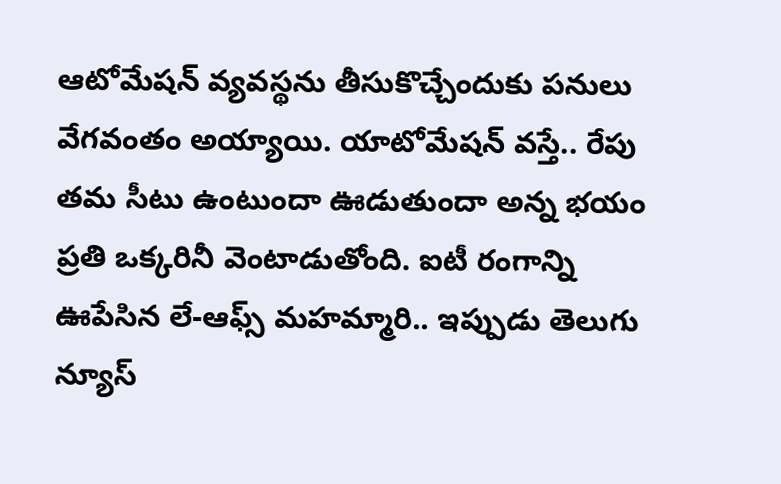ఆటోమేషన్ వ్యవస్థను తీసుకొచ్చేందుకు పనులు వేగవంతం అయ్యాయి. యాటోమేషన్ వస్తే.. రేపు తమ సీటు ఉంటుందా ఊడుతుందా అన్న భయం ప్రతి ఒక్కరినీ వెంటాడుతోంది. ఐటీ రంగాన్ని ఊపేసిన లే-ఆఫ్స్ మహమ్మారి.. ఇప్పుడు తెలుగు న్యూస్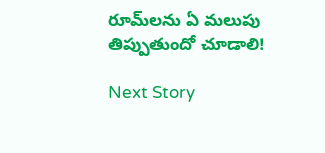రూమ్‌లను ఏ మలుపు తిప్పుతుందో చూడాలి!

Next Story